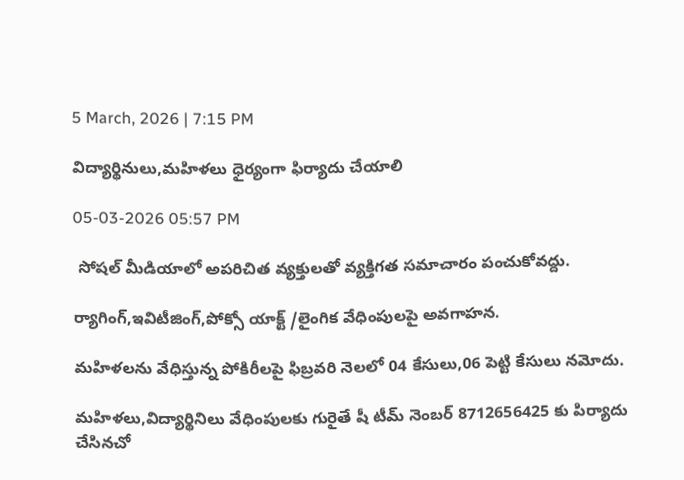5 March, 2026 | 7:15 PM

విద్యార్థినులు,మహిళలు ధైర్యంగా ఫిర్యాదు చేయాలి

05-03-2026 05:57 PM

 సోషల్ మీడియాలో అపరిచిత వ్యక్తులతో వ్యక్తిగత సమాచారం పంచుకోవద్దు.

ర్యాగింగ్,ఇవిటీజింగ్,పోక్సో యాక్ట్ /లైంగిక వేధింపులపై అవగాహన.

మహిళలను వేధిస్తున్న పోకిరీలపై ఫిబ్రవరి నెలలో 04 కేసులు,06 పెట్టి కేసులు నమోదు.

మహిళలు,విద్యార్థినిలు వేధింపులకు గురైతే షీ టీమ్ నెంబర్ 8712656425 కు పిర్యాదు చేసినచో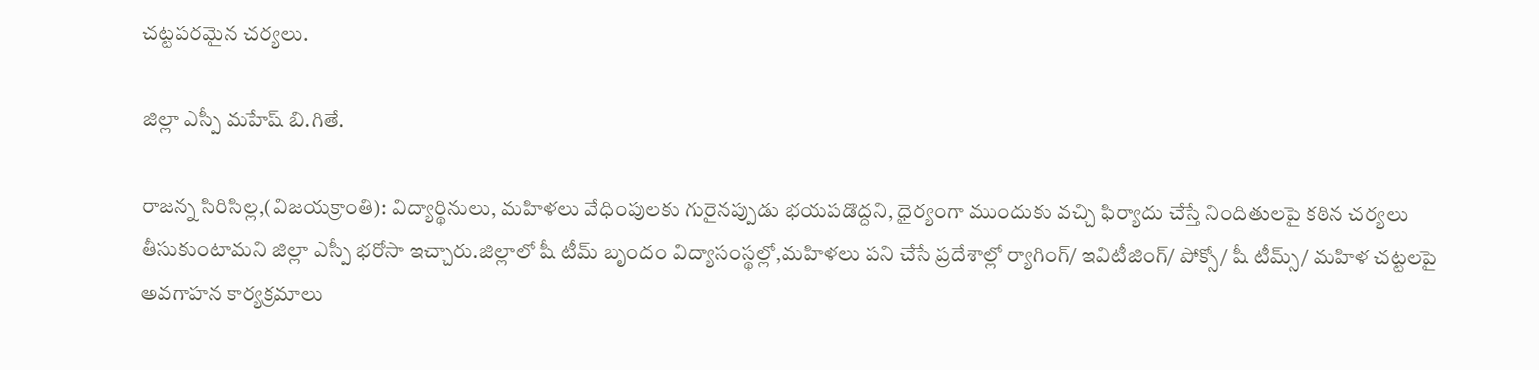చట్టపరమైన చర్యలు.

జిల్లా ఎస్పీ మహేష్ బి.గితే.

రాజన్న సిరిసిల్ల,(విజయక్రాంతి): విద్యార్థినులు, మహిళలు వేధింపులకు గురైనప్పుడు భయపడొద్దని, ధైర్యంగా ముందుకు వచ్చి ఫిర్యాదు చేస్తే నిందితులపై కఠిన చర్యలు తీసుకుంటామని జిల్లా ఎస్పీ భరోసా ఇచ్చారు.జిల్లాలో షీ టీమ్ బృందం విద్యాసంస్థల్లో,మహిళలు పని చేసే ప్రదేశాల్లో ర్యాగింగ్/ ఇవిటీజింగ్/ పోక్సో/ షీ టీమ్స్/ మహిళ చట్టలపై అవగాహన కార్యక్రమాలు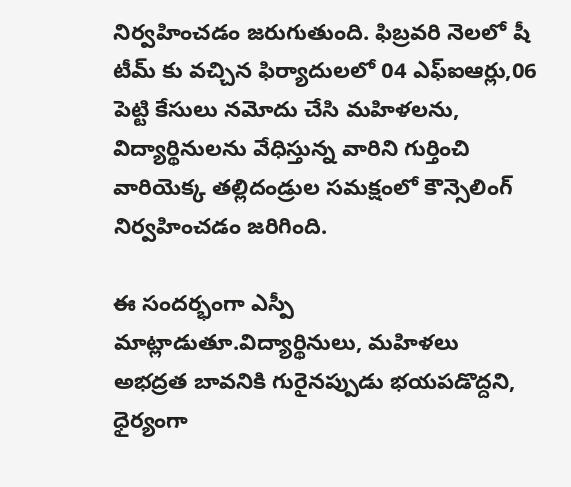నిర్వహించడం జరుగుతుంది. ఫిబ్రవరి నెలలో షీ టీమ్ కు వచ్చిన ఫిర్యాదులలో 04 ఎఫ్ఐఆర్లు,06 పెట్టి కేసులు నమోదు చేసి మహిళలను, విద్యార్థినులను వేధిస్తున్న వారిని గుర్తించి వారియెక్క తల్లిదండ్రుల సమక్షంలో కౌన్సెలింగ్ నిర్వహించడం జరిగింది.

ఈ సందర్భంగా ఎస్పీ  మాట్లాడుతూ.విద్యార్థినులు, మహిళలు అభద్రత బావనికి గురైనప్పుడు భయపడొద్దని, ధైర్యంగా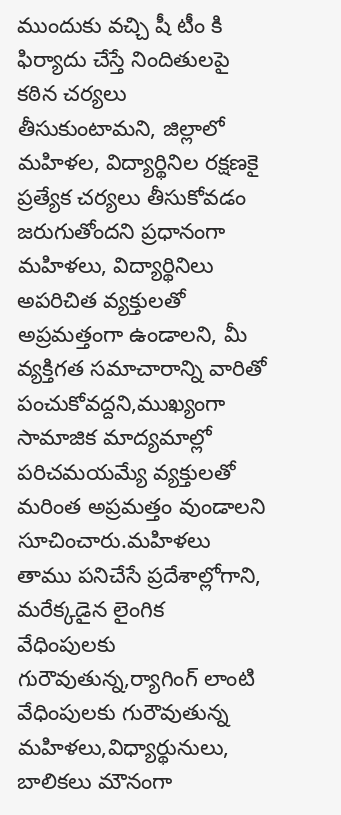ముందుకు వచ్చి షీ టీం కి ఫిర్యాదు చేస్తే నిందితులపై కఠిన చర్యలు తీసుకుంటామని, జిల్లాలో మహిళల, విద్యార్థినిల రక్షణకై ప్రత్యేక చర్యలు తీసుకోవడం జరుగుతోందని ప్రధానంగా మహిళలు, విద్యార్థినిలు అపరిచిత వ్యక్తులతో అప్రమత్తంగా ఉండాలని, మీ వ్యక్తిగత సమాచారాన్ని వారితో పంచుకోవద్దని,ముఖ్యంగా సామాజిక మాద్యమాల్లో పరిచమయమ్యే వ్యక్తులతో మరింత అప్రమత్తం వుండాలని సూచించారు.మహిళలు తాము పనిచేసే ప్రదేశాల్లోగాని, మరేక్కడైన లైంగిక వేధింపులకు గురౌవుతున్న,ర్యాగింగ్‌ లాంటి వేధింపులకు గురౌవుతున్న మహిళలు,విధ్యార్థునులు, బాలికలు మౌనంగా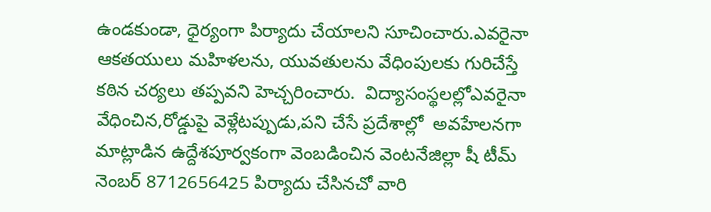ఉండకుండా, ధైర్యంగా పిర్యాదు చేయాలని సూచించారు.ఎవరైనా ఆకతయులు మహిళలను, యువతులను వేధింపులకు గురిచేస్తే కఠిన చర్యలు తప్పవని హెచ్చరించారు.  విద్యాసంస్థలల్లోఎవరైనా వేధించిన,రోడ్డుపై వెళ్లేటప్పుడు,పని చేసే ప్రదేశాల్లో  అవహేలనగా మాట్లాడిన ఉద్దేశపూర్వకంగా వెంబడించిన వెంటనేజిల్లా షీ టీమ్ నెంబర్ 8712656425 పిర్యాదు చేసినచో వారి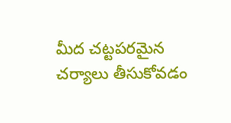మీద చట్టపరమైన చర్యాలు తీసుకోవడం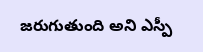జరుగుతుంది అని ఎస్పీ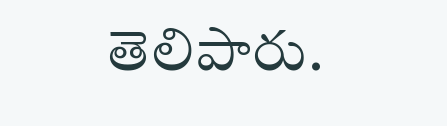తెలిపారు.